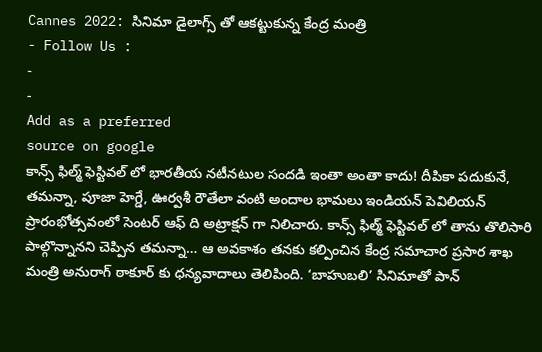Cannes 2022: సినిమా డైలాగ్స్ తో ఆకట్టుకున్న కేంద్ర మంత్రి
- Follow Us :
-
-
Add as a preferred
source on google
కాన్స్ ఫిల్మ్ ఫెస్టివల్ లో భారతీయ నటీనటుల సందడి ఇంతా అంతా కాదు! దీపికా పదుకునే, తమన్నా, పూజా హెగ్డే, ఊర్వశీ రౌతేలా వంటి అందాల భామలు ఇండియన్ పెవిలియన్ ప్రారంభోత్సవంలో సెంటర్ ఆఫ్ ది అట్రాక్షన్ గా నిలిచారు. కాన్స్ ఫిల్మ్ ఫెస్టివల్ లో తాను తొలిసారి పాల్గొన్నానని చెప్పిన తమన్నా… ఆ అవకాశం తనకు కల్పించిన కేంద్ర సమాచార ప్రసార శాఖ మంత్రి అనురాగ్ ఠాకూర్ కు ధన్యవాదాలు తెలిపింది. ‘బాహుబలి’ సినిమాతో పాన్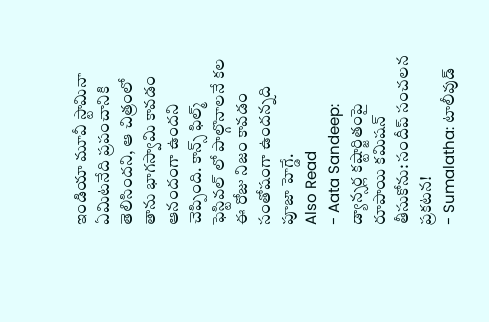ఇండియా మూవీ స్టామినా ఏమిటనేది ప్రపంచానికి తెలిసిందని, ఆ చిత్రంలో తాను భాగస్వామి కావడం ఆనందంగా ఉందని చెప్పింది. కాన్స్ ఫిల్మ్ ఫెస్టివల్ లో పాల్గొనాలనే కల ఈ రోజు నిజం కావడం సంతోషంగా ఉందన్నది పూజా హెగ్డే.
Also Read
- Aata Sandeep: డ్యాన్సర్ల కష్టార్జితంపై రూపాయి కమిషన్ తీసుకోను: సందీప్ సంచలన ప్రకటన!
- Sumalatha: టాలీవుడ్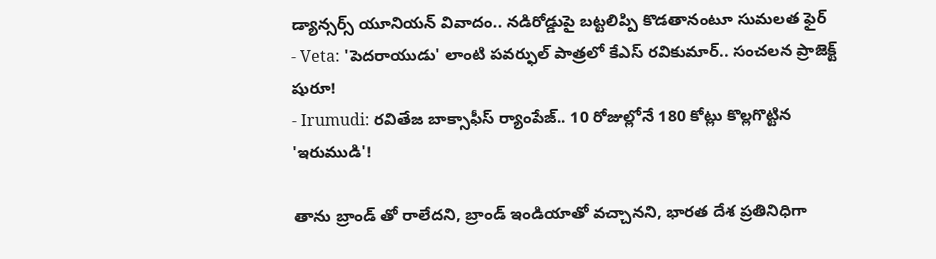డ్యాన్సర్స్ యూనియన్ వివాదం.. నడిరోడ్డుపై బట్టలిప్పి కొడతానంటూ సుమలత ఫైర్
- Veta: 'పెదరాయుడు' లాంటి పవర్ఫుల్ పాత్రలో కేఎస్ రవికుమార్.. సంచలన ప్రాజెక్ట్ షురూ!
- Irumudi: రవితేజ బాక్సాఫీస్ ర్యాంపేజ్.. 10 రోజుల్లోనే 180 కోట్లు కొల్లగొట్టిన 'ఇరుముడి'!

తాను బ్రాండ్ తో రాలేదని, బ్రాండ్ ఇండియాతో వచ్చానని, భారత దేశ ప్రతినిధిగా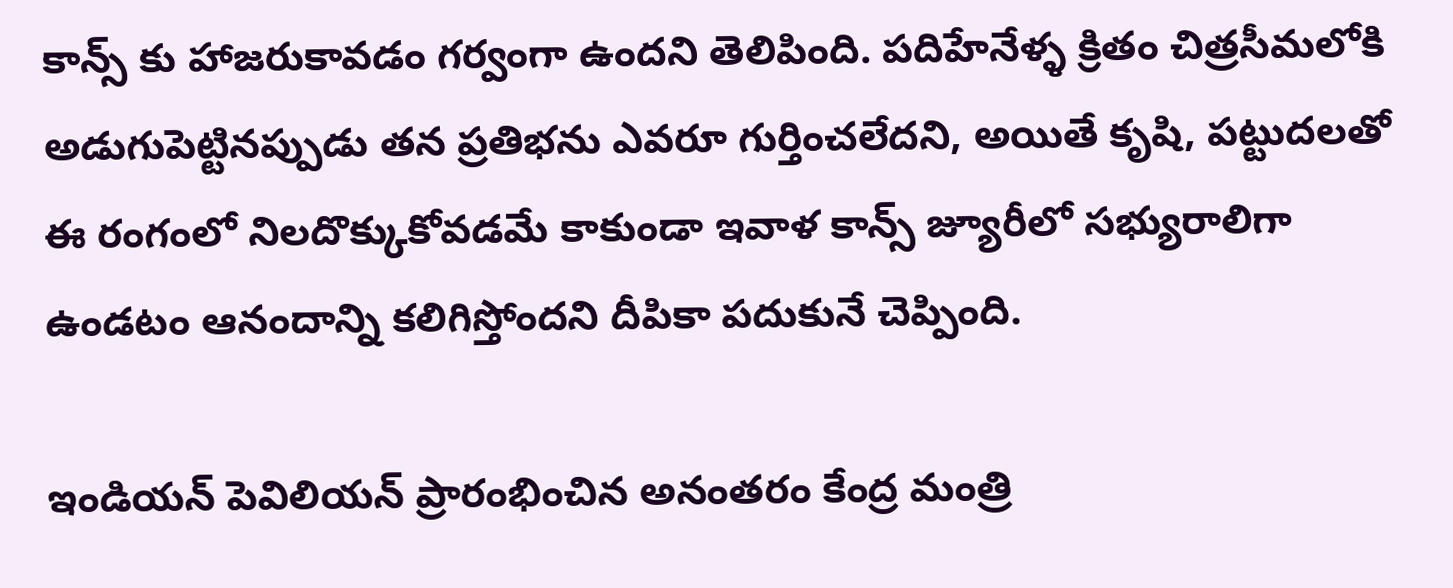కాన్స్ కు హాజరుకావడం గర్వంగా ఉందని తెలిపింది. పదిహేనేళ్ళ క్రితం చిత్రసీమలోకి అడుగుపెట్టినప్పుడు తన ప్రతిభను ఎవరూ గుర్తించలేదని, అయితే కృషి, పట్టుదలతో ఈ రంగంలో నిలదొక్కుకోవడమే కాకుండా ఇవాళ కాన్స్ జ్యూరీలో సభ్యురాలిగా ఉండటం ఆనందాన్ని కలిగిస్తోందని దీపికా పదుకునే చెప్పింది.

ఇండియన్ పెవిలియన్ ప్రారంభించిన అనంతరం కేంద్ర మంత్రి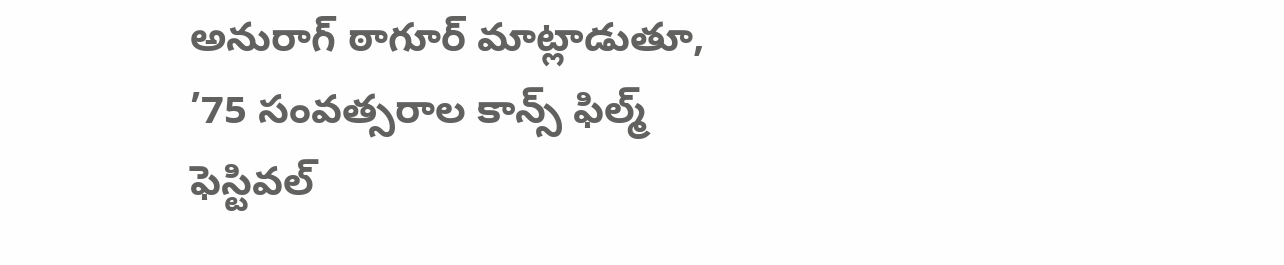అనురాగ్ ఠాగూర్ మాట్లాడుతూ, ’75 సంవత్సరాల కాన్స్ ఫిల్మ్ ఫెస్టివల్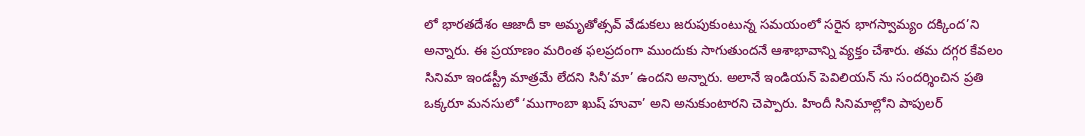లో భారతదేశం ఆజాదీ కా అమృతోత్సవ్ వేడుకలు జరుపుకుంటున్న సమయంలో సరైన భాగస్వామ్యం దక్కింద’ని అన్నారు. ఈ ప్రయాణం మరింత ఫలప్రదంగా ముందుకు సాగుతుందనే ఆశాభావాన్ని వ్యక్తం చేశారు. తమ దగ్గర కేవలం సినిమా ఇండస్ట్రీ మాత్రమే లేదని సినీ’మా’ ఉందని అన్నారు. అలానే ఇండియన్ పెవిలియన్ ను సందర్శించిన ప్రతి ఒక్కరూ మనసులో ‘ముగాంబా ఖుష్ హువా’ అని అనుకుంటారని చెప్పారు. హిందీ సినిమాల్లోని పాపులర్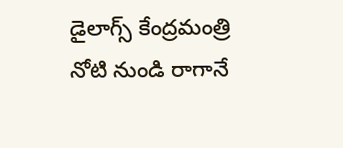డైలాగ్స్ కేంద్రమంత్రి నోటి నుండి రాగానే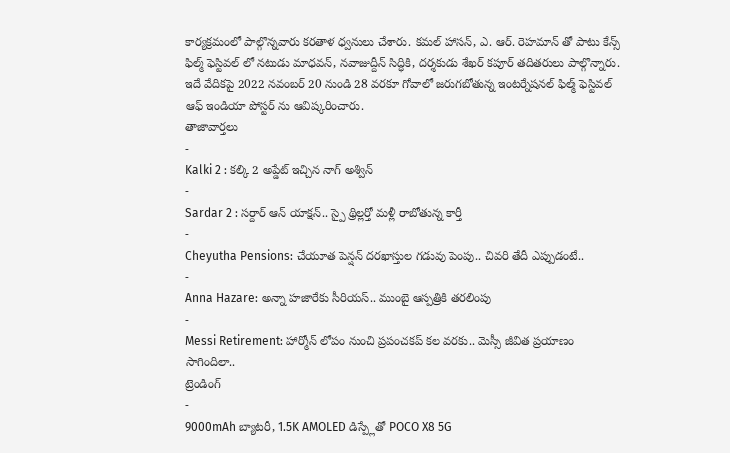కార్యక్రమంలో పాల్గొన్నవారు కరతాళ ధ్వనులు చేశారు. కమల్ హాసన్, ఎ. ఆర్. రెహమాన్ తో పాటు కేన్స్ ఫిల్మ్ ఫెస్టివల్ లో నటుడు మాధవన్, నవాజుద్దీన్ సిద్ధికి, దర్శకుడు శేఖర్ కపూర్ తదితరులు పాల్గొన్నారు. ఇదే వేదికపై 2022 నవంబర్ 20 నుండి 28 వరకూ గోవాలో జరుగబోతున్న ఇంటర్నేషనల్ ఫిల్మ్ ఫెస్టివల్ ఆఫ్ ఇండియా పోస్టర్ ను ఆవిష్కరించారు.
తాజావార్తలు
-
Kalki 2 : కల్కి 2 అప్డేట్ ఇచ్చిన నాగ్ అశ్విన్
-
Sardar 2 : సర్దార్ ఆన్ యాక్షన్.. స్పై థ్రిల్లర్తో మళ్లీ రాబోతున్న కార్తీ
-
Cheyutha Pensions: చేయూత పెన్షన్ దరఖాస్తుల గడువు పెంపు.. చివరి తేదీ ఎప్పుడంటే..
-
Anna Hazare: అన్నా హజారేకు సీరియస్.. ముంబై ఆస్పత్రికి తరలింపు
-
Messi Retirement: హార్మోన్ లోపం నుంచి ప్రపంచకప్ కల వరకు.. మెస్సీ జీవిత ప్రయాణం సాగిందిలా..
ట్రెండింగ్
-
9000mAh బ్యాటరీ, 1.5K AMOLED డిస్ప్లేతో POCO X8 5G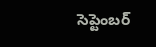సెప్టెంబర్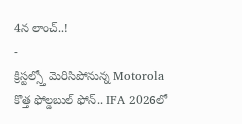4న లాంచ్..!
-
క్రిస్టల్స్తో మెరిసిపోనున్న Motorola కొత్త ఫోల్డబుల్ ఫోన్.. IFA 2026లో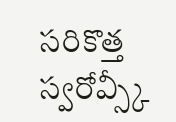సరికొత్త స్వరోవ్స్కీ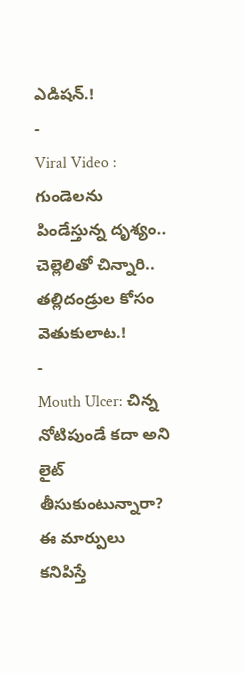ఎడిషన్.!
-
Viral Video : గుండెలను పిండేస్తున్న దృశ్యం.. చెల్లెలితో చిన్నారి.. తల్లిదండ్రుల కోసం వెతుకులాట.!
-
Mouth Ulcer: చిన్న నోటిపుండే కదా అని లైట్ తీసుకుంటున్నారా? ఈ మార్పులు కనిపిస్తే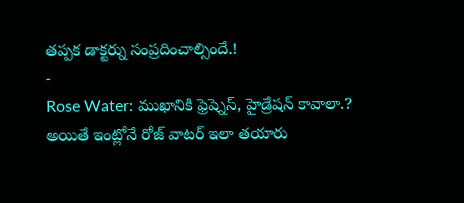తప్పక డాక్టర్ను సంప్రదించాల్సిందే.!
-
Rose Water: ముఖానికి ఫ్రెష్నెస్, హైడ్రేషన్ కావాలా.? అయితే ఇంట్లోనే రోజ్ వాటర్ ఇలా తయారు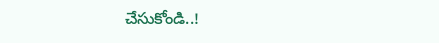చేసుకోండి..!